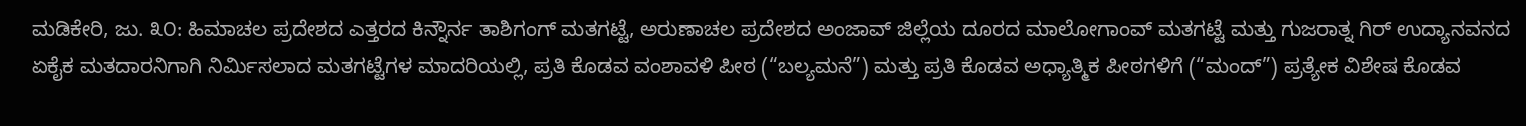ಮಡಿಕೇರಿ, ಜು. ೩೦: ಹಿಮಾಚಲ ಪ್ರದೇಶದ ಎತ್ತರದ ಕಿನ್ನೌರ್ನ ತಾಶಿಗಂಗ್ ಮತಗಟ್ಟೆ, ಅರುಣಾಚಲ ಪ್ರದೇಶದ ಅಂಜಾವ್ ಜಿಲ್ಲೆಯ ದೂರದ ಮಾಲೋಗಾಂವ್ ಮತಗಟ್ಟೆ ಮತ್ತು ಗುಜರಾತ್ನ ಗಿರ್ ಉದ್ಯಾನವನದ ಏಕೈಕ ಮತದಾರನಿಗಾಗಿ ನಿರ್ಮಿಸಲಾದ ಮತಗಟ್ಟೆಗಳ ಮಾದರಿಯಲ್ಲಿ, ಪ್ರತಿ ಕೊಡವ ವಂಶಾವಳಿ ಪೀಠ (“ಬಲ್ಯಮನೆ”) ಮತ್ತು ಪ್ರತಿ ಕೊಡವ ಅಧ್ಯಾತ್ಮಿಕ ಪೀಠಗಳಿಗೆ (“ಮಂದ್”) ಪ್ರತ್ಯೇಕ ವಿಶೇಷ ಕೊಡವ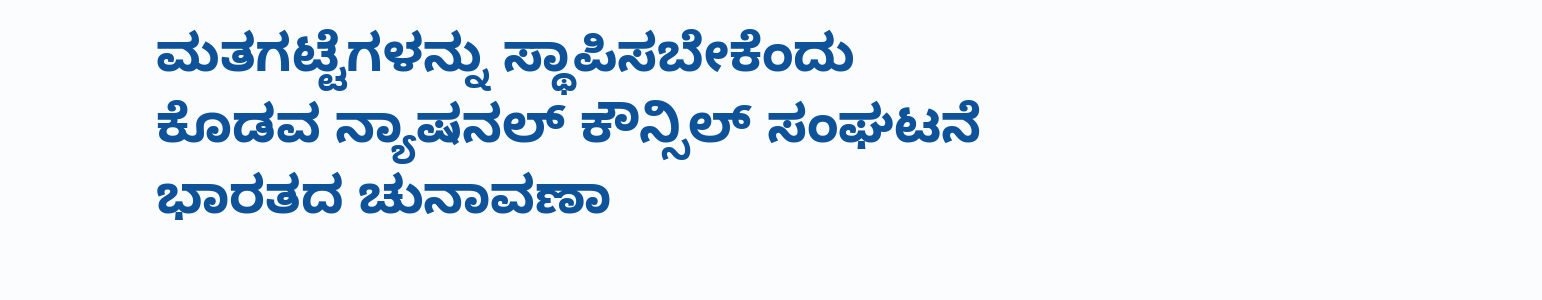ಮತಗಟ್ಟೆಗಳನ್ನು ಸ್ಥಾಪಿಸಬೇಕೆಂದು ಕೊಡವ ನ್ಯಾಷನಲ್ ಕೌನ್ಸಿಲ್ ಸಂಘಟನೆ ಭಾರತದ ಚುನಾವಣಾ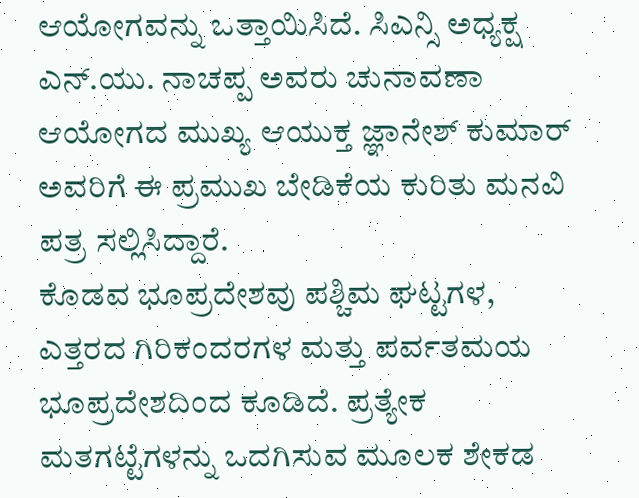ಆಯೋಗವನ್ನು ಒತ್ತಾಯಿಸಿದೆ. ಸಿಎನ್ಸಿ ಅಧ್ಯಕ್ಷ ಎನ್.ಯು. ನಾಚಪ್ಪ ಅವರು ಚುನಾವಣಾ ಆಯೋಗದ ಮುಖ್ಯ ಆಯುಕ್ತ ಜ್ಞಾನೇಶ್ ಕುಮಾರ್ ಅವರಿಗೆ ಈ ಪ್ರಮುಖ ಬೇಡಿಕೆಯ ಕುರಿತು ಮನವಿ ಪತ್ರ ಸಲ್ಲಿಸಿದ್ದಾರೆ.
ಕೊಡವ ಭೂಪ್ರದೇಶವು ಪಶ್ಚಿಮ ಘಟ್ಟಗಳ, ಎತ್ತರದ ಗಿರಿಕಂದರಗಳ ಮತ್ತು ಪರ್ವತಮಯ ಭೂಪ್ರದೇಶದಿಂದ ಕೂಡಿದೆ. ಪ್ರತ್ಯೇಕ ಮತಗಟ್ಟೆಗಳನ್ನು ಒದಗಿಸುವ ಮೂಲಕ ಶೇಕಡ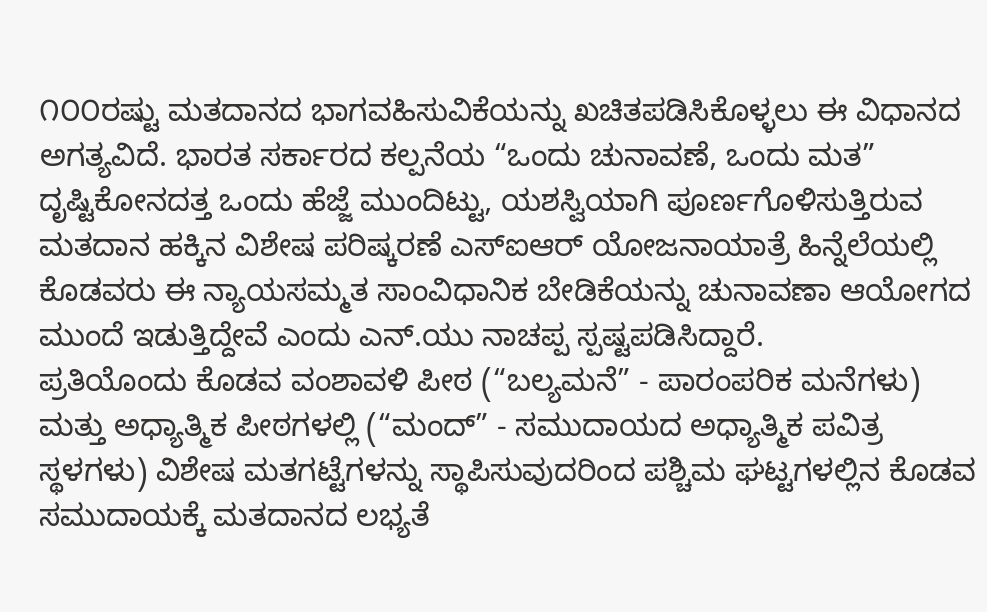೧೦೦ರಷ್ಟು ಮತದಾನದ ಭಾಗವಹಿಸುವಿಕೆಯನ್ನು ಖಚಿತಪಡಿಸಿಕೊಳ್ಳಲು ಈ ವಿಧಾನದ ಅಗತ್ಯವಿದೆ. ಭಾರತ ಸರ್ಕಾರದ ಕಲ್ಪನೆಯ “ಒಂದು ಚುನಾವಣೆ, ಒಂದು ಮತ” ದೃಷ್ಟಿಕೋನದತ್ತ ಒಂದು ಹೆಜ್ಜೆ ಮುಂದಿಟ್ಟು, ಯಶಸ್ವಿಯಾಗಿ ಪೂರ್ಣಗೊಳಿಸುತ್ತಿರುವ ಮತದಾನ ಹಕ್ಕಿನ ವಿಶೇಷ ಪರಿಷ್ಕರಣೆ ಎಸ್ಐಆರ್ ಯೋಜನಾಯಾತ್ರೆ ಹಿನ್ನೆಲೆಯಲ್ಲಿ ಕೊಡವರು ಈ ನ್ಯಾಯಸಮ್ಮತ ಸಾಂವಿಧಾನಿಕ ಬೇಡಿಕೆಯನ್ನು ಚುನಾವಣಾ ಆಯೋಗದ ಮುಂದೆ ಇಡುತ್ತಿದ್ದೇವೆ ಎಂದು ಎನ್.ಯು ನಾಚಪ್ಪ ಸ್ಪಷ್ಟಪಡಿಸಿದ್ದಾರೆ.
ಪ್ರತಿಯೊಂದು ಕೊಡವ ವಂಶಾವಳಿ ಪೀಠ (“ಬಲ್ಯಮನೆ” - ಪಾರಂಪರಿಕ ಮನೆಗಳು) ಮತ್ತು ಅಧ್ಯಾತ್ಮಿಕ ಪೀಠಗಳಲ್ಲಿ (“ಮಂದ್” - ಸಮುದಾಯದ ಅಧ್ಯಾತ್ಮಿಕ ಪವಿತ್ರ ಸ್ಥಳಗಳು) ವಿಶೇಷ ಮತಗಟ್ಟೆಗಳನ್ನು ಸ್ಥಾಪಿಸುವುದರಿಂದ ಪಶ್ಚಿಮ ಘಟ್ಟಗಳಲ್ಲಿನ ಕೊಡವ ಸಮುದಾಯಕ್ಕೆ ಮತದಾನದ ಲಭ್ಯತೆ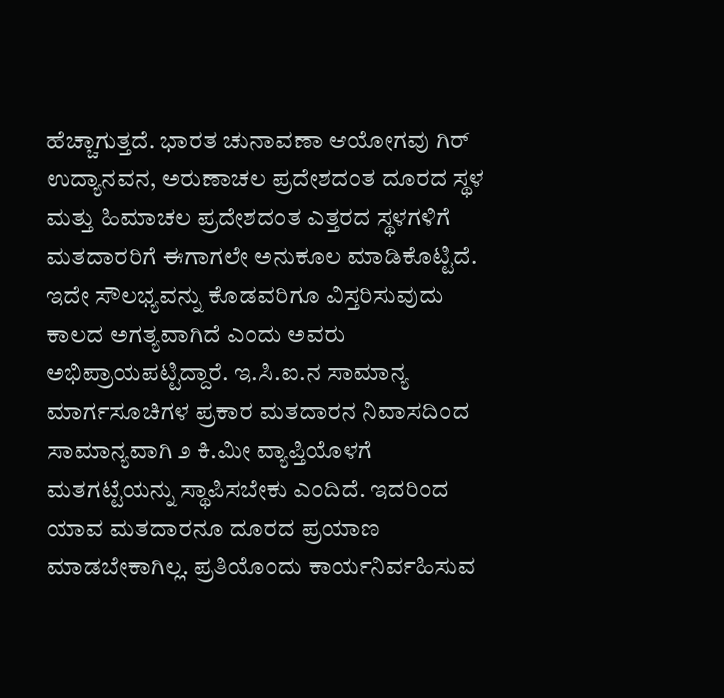ಹೆಚ್ಚಾಗುತ್ತದೆ. ಭಾರತ ಚುನಾವಣಾ ಆಯೋಗವು ಗಿರ್ ಉದ್ಯಾನವನ, ಅರುಣಾಚಲ ಪ್ರದೇಶದಂತ ದೂರದ ಸ್ಥಳ ಮತ್ತು ಹಿಮಾಚಲ ಪ್ರದೇಶದಂತ ಎತ್ತರದ ಸ್ಥಳಗಳಿಗೆ ಮತದಾರರಿಗೆ ಈಗಾಗಲೇ ಅನುಕೂಲ ಮಾಡಿಕೊಟ್ಟಿದೆ. ಇದೇ ಸೌಲಭ್ಯವನ್ನು ಕೊಡವರಿಗೂ ವಿಸ್ತರಿಸುವುದು ಕಾಲದ ಅಗತ್ಯವಾಗಿದೆ ಎಂದು ಅವರು ಅಭಿಪ್ರಾಯಪಟ್ಟಿದ್ದಾರೆ. ಇ.ಸಿ.ಐ.ನ ಸಾಮಾನ್ಯ ಮಾರ್ಗಸೂಚಿಗಳ ಪ್ರಕಾರ ಮತದಾರನ ನಿವಾಸದಿಂದ ಸಾಮಾನ್ಯವಾಗಿ ೨ ಕಿ.ಮೀ ವ್ಯಾಪ್ತಿಯೊಳಗೆ ಮತಗಟ್ಟೆಯನ್ನು ಸ್ಥಾಪಿಸಬೇಕು ಎಂದಿದೆ. ಇದರಿಂದ ಯಾವ ಮತದಾರನೂ ದೂರದ ಪ್ರಯಾಣ ಮಾಡಬೇಕಾಗಿಲ್ಲ. ಪ್ರತಿಯೊಂದು ಕಾರ್ಯನಿರ್ವಹಿಸುವ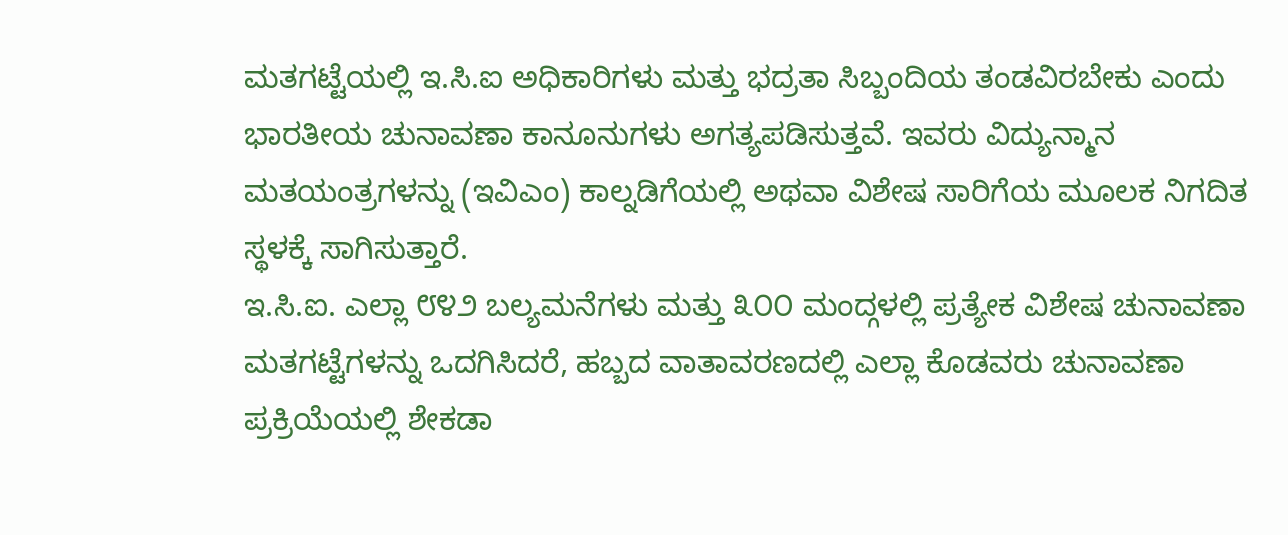ಮತಗಟ್ಟೆಯಲ್ಲಿ ಇ.ಸಿ.ಐ ಅಧಿಕಾರಿಗಳು ಮತ್ತು ಭದ್ರತಾ ಸಿಬ್ಬಂದಿಯ ತಂಡವಿರಬೇಕು ಎಂದು ಭಾರತೀಯ ಚುನಾವಣಾ ಕಾನೂನುಗಳು ಅಗತ್ಯಪಡಿಸುತ್ತವೆ. ಇವರು ವಿದ್ಯುನ್ಮಾನ ಮತಯಂತ್ರಗಳನ್ನು (ಇವಿಎಂ) ಕಾಲ್ನಡಿಗೆಯಲ್ಲಿ ಅಥವಾ ವಿಶೇಷ ಸಾರಿಗೆಯ ಮೂಲಕ ನಿಗದಿತ ಸ್ಥಳಕ್ಕೆ ಸಾಗಿಸುತ್ತಾರೆ.
ಇ.ಸಿ.ಐ. ಎಲ್ಲಾ ೮೪೨ ಬಲ್ಯಮನೆಗಳು ಮತ್ತು ೩೦೦ ಮಂದ್ಗಳಲ್ಲಿ ಪ್ರತ್ಯೇಕ ವಿಶೇಷ ಚುನಾವಣಾ ಮತಗಟ್ಟೆಗಳನ್ನು ಒದಗಿಸಿದರೆ, ಹಬ್ಬದ ವಾತಾವರಣದಲ್ಲಿ ಎಲ್ಲಾ ಕೊಡವರು ಚುನಾವಣಾ ಪ್ರಕ್ರಿಯೆಯಲ್ಲಿ ಶೇಕಡಾ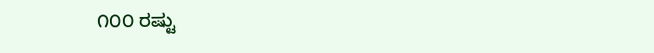೧೦೦ ರಷ್ಟು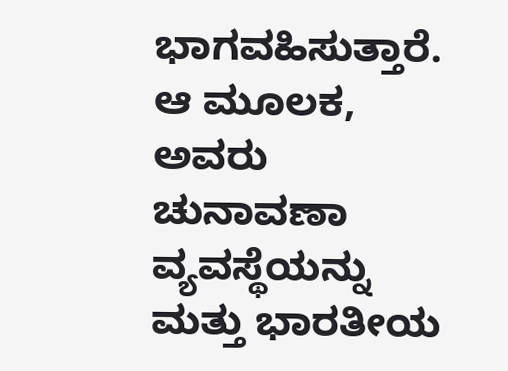ಭಾಗವಹಿಸುತ್ತಾರೆ. ಆ ಮೂಲಕ, ಅವರು ಚುನಾವಣಾ ವ್ಯವಸ್ಥೆಯನ್ನು ಮತ್ತು ಭಾರತೀಯ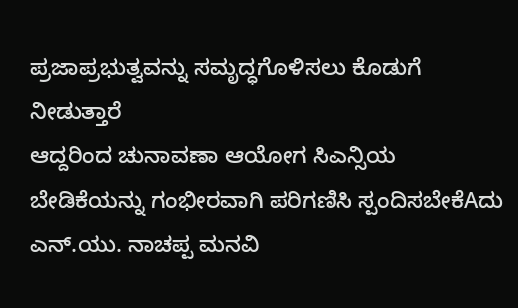ಪ್ರಜಾಪ್ರಭುತ್ವವನ್ನು ಸಮೃದ್ಧಗೊಳಿಸಲು ಕೊಡುಗೆ ನೀಡುತ್ತಾರೆ
ಆದ್ದರಿಂದ ಚುನಾವಣಾ ಆಯೋಗ ಸಿಎನ್ಸಿಯ ಬೇಡಿಕೆಯನ್ನು ಗಂಭೀರವಾಗಿ ಪರಿಗಣಿಸಿ ಸ್ಪಂದಿಸಬೇಕೆAದು ಎನ್.ಯು. ನಾಚಪ್ಪ ಮನವಿ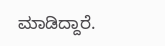ಮಾಡಿದ್ದಾರೆ.